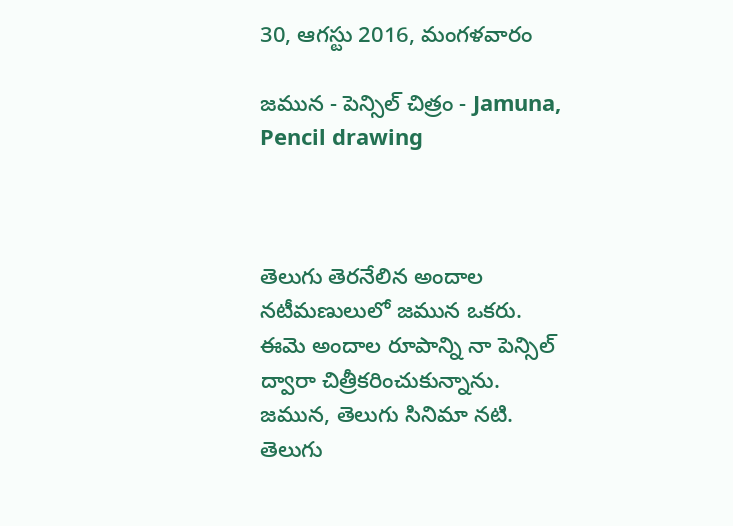30, ఆగస్టు 2016, మంగళవారం

జమున - పెన్సిల్ చిత్రం - Jamuna, Pencil drawing



తెలుగు తెరనేలిన అందాల నటీమణులులో జమున ఒకరు. ఈమె అందాల రూపాన్ని నా పెన్సిల్ ద్వారా చిత్రీకరించుకున్నాను.
జమున, తెలుగు సినిమా నటి. తెలుగు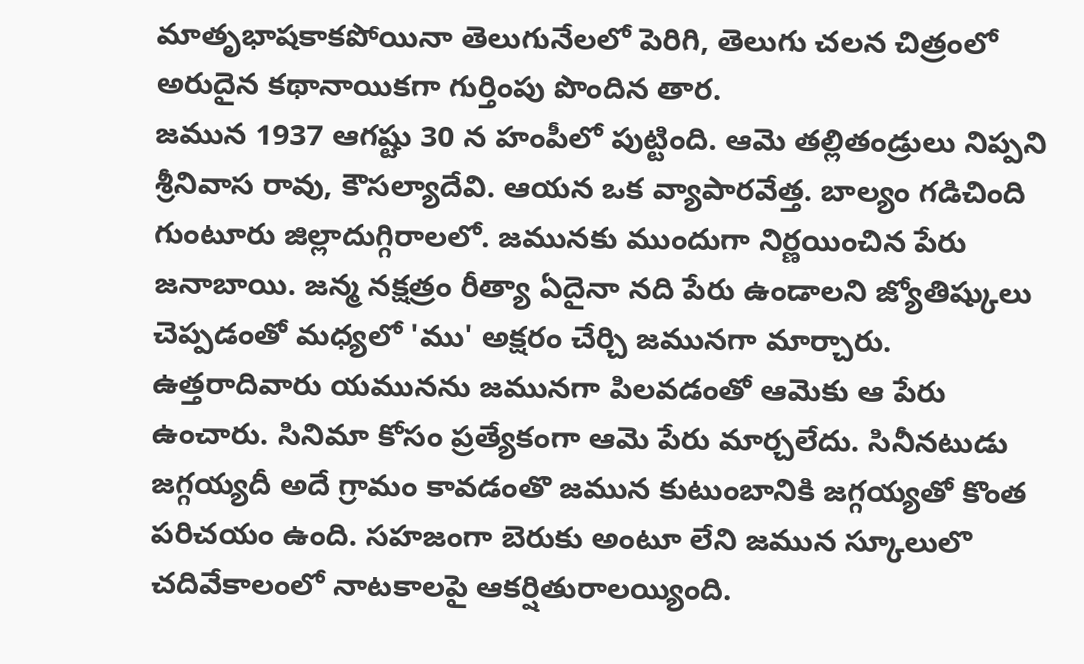మాతృభాషకాకపోయినా తెలుగునేలలో పెరిగి, తెలుగు చలన చిత్రంలో అరుదైన కథానాయికగా గుర్తింపు పొందిన తార.
జమున 1937 ఆగష్టు 30 న హంపీలో పుట్టింది. ఆమె తల్లితండ్రులు నిప్పని శ్రీనివాస రావు, కౌసల్యాదేవి. ఆయన ఒక వ్యాపారవేత్త. బాల్యం గడిచింది గుంటూరు జిల్లాదుగ్గిరాలలో. జమునకు ముందుగా నిర్ణయించిన పేరు జనాబాయి. జన్మ నక్షత్రం రీత్యా ఏదైనా నది పేరు ఉండాలని జ్యోతిష్కులు చెప్పడంతో మధ్యలో 'ము' అక్షరం చేర్చి జమునగా మార్చారు. ఉత్తరాదివారు యమునను జమునగా పిలవడంతో ఆమెకు ఆ పేరు ఉంచారు. సినిమా కోసం ప్రత్యేకంగా ఆమె పేరు మార్చలేదు. సినీనటుడు జగ్గయ్యదీ అదే గ్రామం కావడంతొ జమున కుటుంబానికి జగ్గయ్యతో కొంత పరిచయం ఉంది. సహజంగా బెరుకు అంటూ లేని జమున స్కూలులొ చదివేకాలంలో నాటకాలపై ఆకర్షితురాలయ్యింది.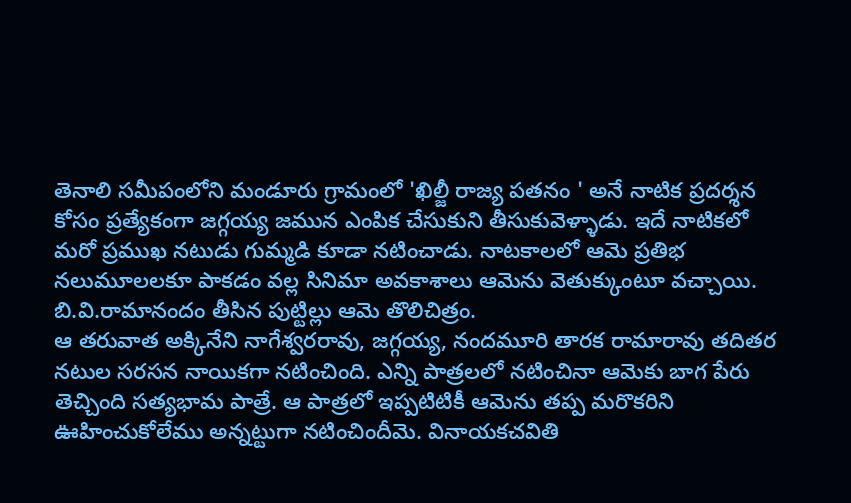తెనాలి సమీపంలోని మండూరు గ్రామంలో 'ఖిల్జీ రాజ్య పతనం ' అనే నాటిక ప్రదర్శన కోసం ప్రత్యేకంగా జగ్గయ్య జమున ఎంపిక చేసుకుని తీసుకువెళ్ళాడు. ఇదే నాటికలో మరో ప్రముఖ నటుడు గుమ్మడి కూడా నటించాడు. నాటకాలలో ఆమె ప్రతిభ నలుమూలలకూ పాకడం వల్ల సినిమా అవకాశాలు ఆమెను వెతుక్కుంటూ వచ్చాయి. బి.వి.రామానందం తీసిన పుట్టిల్లు ఆమె తొలిచిత్రం.
ఆ తరువాత అక్కినేని నాగేశ్వరరావు, జగ్గయ్య, నందమూరి తారక రామారావు తదితర నటుల సరసన నాయికగా నటించింది. ఎన్ని పాత్రలలో నటించినా ఆమెకు బాగ పేరు తెచ్చింది సత్యభామ పాత్రే. ఆ పాత్రలో ఇప్పటిటికీ ఆమెను తప్ప మరొకరిని ఊహించుకోలేము అన్నట్టుగా నటించిందీమె. వినాయకచవితి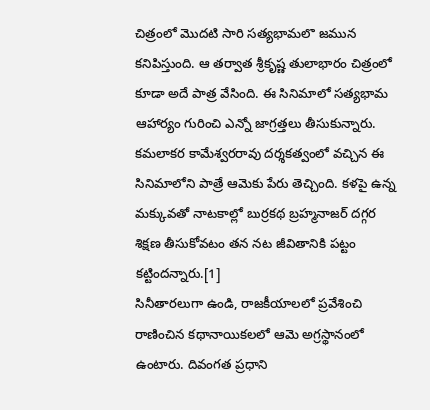చిత్రంలో మొదటి సారి సత్యభామలొ జమున కనిపిస్తుంది. ఆ తర్వాత శ్రీకృష్ణ తులాభారం చిత్రంలో కూడా అదే పాత్ర వేసింది. ఈ సినిమాలో సత్యభామ ఆహార్యం గురించి ఎన్నో జాగ్రత్తలు తీసుకున్నారు. కమలాకర కామేశ్వరరావు దర్శకత్వంలో వచ్చిన ఈ సినిమాలోని పాత్రే ఆమెకు పేరు తెచ్చింది. కళపై ఉన్న మక్కువతో నాటకాల్లో బుర్రకథ బ్రహ్మనాజర్‌ దగ్గర శిక్షణ తీసుకోవటం తన నట జీవితానికి పట్టం కట్టిందన్నారు.[1]
సినీతారలుగా ఉండి, రాజకీయాలలో ప్రవేశించి రాణించిన కథానాయికలలో ఆమె అగ్రస్థానంలో ఉంటారు. దివంగత ప్రధాని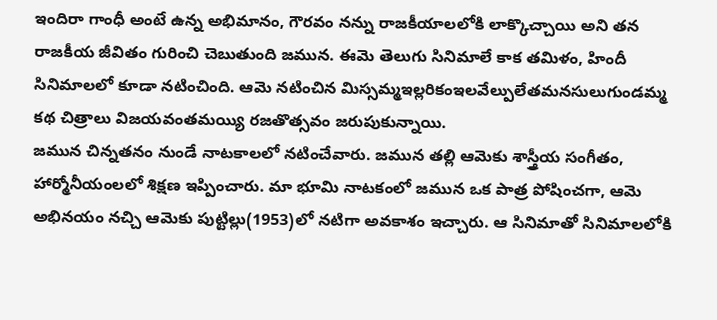ఇందిరా గాంధీ అంటే ఉన్న అభిమానం, గౌరవం నన్ను రాజకీయాలలోకి లాక్కొచ్చాయి అని తన రాజకీయ జీవితం గురించి చెబుతుంది జమున. ఈమె తెలుగు సినిమాలే కాక తమిళం, హిందీ సినిమాలలో కూడా నటించింది. ఆమె నటించిన మిస్సమ్మఇల్లరికంఇలవేల్పులేతమనసులుగుండమ్మ కథ చిత్రాలు విజయవంతమయ్యి రజతొత్సవం జరుపుకున్నాయి.
జమున చిన్నతనం నుండే నాటకాలలో నటించేవారు. జమున తల్లి ఆమెకు శాస్త్రీయ సంగీతం, హార్మోనీయంలలో శిక్షణ ఇప్పించారు. మా భూమి నాటకంలో జమున ఒక పాత్ర పోషించగా, ఆమె అభినయం నచ్చి ఆమెకు పుట్టిల్లు(1953)లో నటిగా అవకాశం ఇచ్చారు. ఆ సినిమాతో సినిమాలలోకి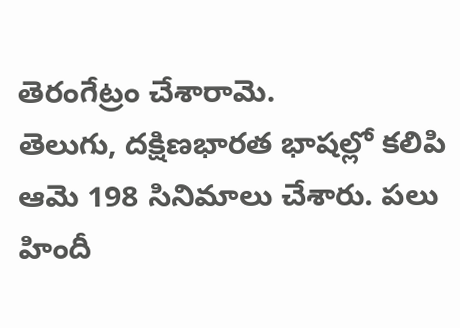తెరంగేట్రం చేశారామె.
తెలుగు, దక్షిణభారత భాషల్లో కలిపి ఆమె 198 సినిమాలు చేశారు. పలు హిందీ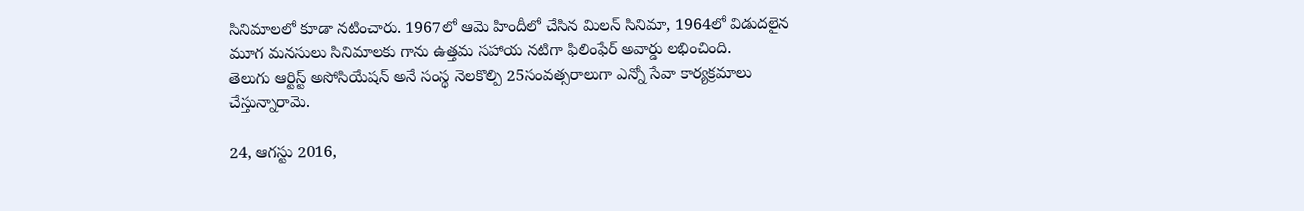సినిమాలలో కూడా నటించారు. 1967లో ఆమె హిందీలో చేసిన మిలన్ సినిమా, 1964లో విడుదలైన మూగ మనసులు సినిమాలకు గాను ఉత్తమ సహాయ నటిగా ఫిలింఫేర్ అవార్డు లభించింది.
తెలుగు ఆర్టిస్ట్ అసోసియేషన్ అనే సంస్థ నెలకొల్పి 25సంవత్సరాలుగా ఎన్నో సేవా కార్యక్రమాలు చేస్తున్నారామె.

24, ఆగస్టు 2016,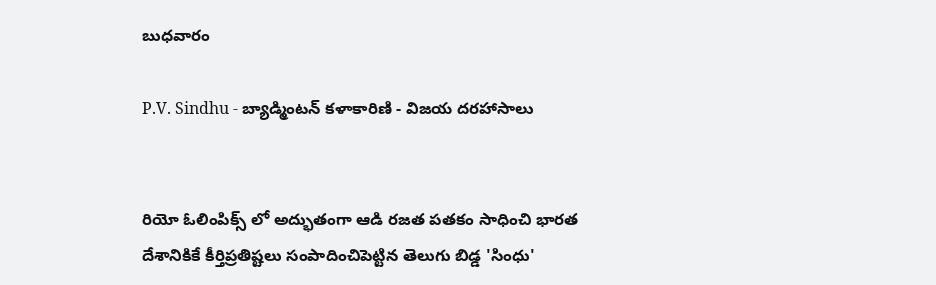బుధవారం

P.V. Sindhu - బ్యాడ్మింటన్ కళాకారిణి - విజయ దరహాసాలు


రియో ఓలింపిక్స్ లో అద్భుతంగా ఆడి రజత పతకం సాధించి భారత దేశానికికే కీర్తిప్రతిష్టలు సంపాదించిపెట్టిన తెలుగు బిడ్డ 'సింధు'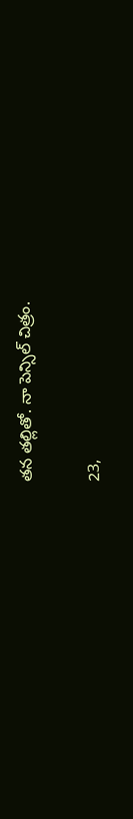తన తల్లితో. నా పెన్సిల్ చిత్రం.

23,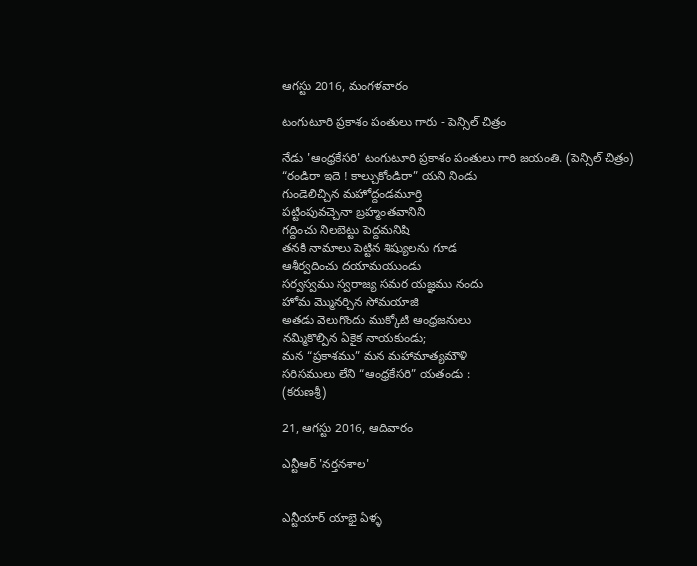ఆగస్టు 2016, మంగళవారం

టంగుటూరి ప్రకాశం పంతులు గారు - పెన్సిల్ చిత్రం

నేడు 'ఆంధ్రకేసరి' టంగుటూరి ప్రకాశం పంతులు గారి జయంతి. (పెన్సిల్ చిత్రం)
“రండిరా ఇదె ! కాల్చుకోండిరా” యని నిండు
గుండెలిచ్చిన మహోద్దండమూర్తి
పట్టింపువచ్చెనా బ్రహ్మంతవానిని
గద్దించు నిలబెట్టు పెద్దమనిషి
తనకి నామాలు పెట్టిన శిష్యులను గూడ
ఆశీర్వదించు దయామయుండు
సర్వస్వము స్వరాజ్య సమర యజ్ఞము నందు
హోమ మ్మొనర్చిన సోమయాజి
అతడు వెలుగొందు ముక్కోటి ఆంధ్రజనులు
నమ్మికొల్పిన ఏకైక నాయకుండు;
మన “ప్రకాశము” మన మహామాత్యమౌళి
సరిసములు లేని “ఆంధ్రకేసరి” యతండు :
(కరుణశ్రీ)

21, ఆగస్టు 2016, ఆదివారం

ఎన్టీఆర్ 'నర్తనశాల'


ఎన్టీయార్ యాభై ఏళ్ళ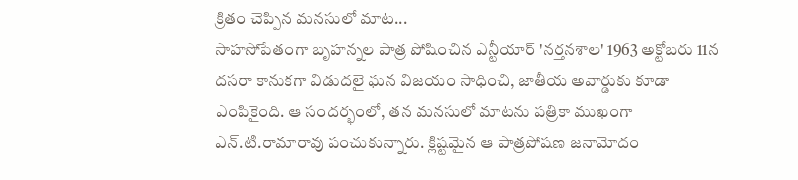క్రితం చెప్పిన మనసులో మాట...
సాహసోపేతంగా బృహన్నల పాత్ర పోషించిన ఎన్టీయార్‌ 'నర్తనశాల' 1963 అక్టోబరు 11న దసరా కానుకగా విడుదలై ఘన విజయం సాధించి, జాతీయ అవార్డుకు కూడా ఎంపికైంది. ఆ సందర్భంలో, తన మనసులో మాటను పత్రికా ముఖంగా ఎన్‌.టి.రామారావు పంచుకున్నారు. క్లిష్టమైన ఆ పాత్రపోషణ జనామోదం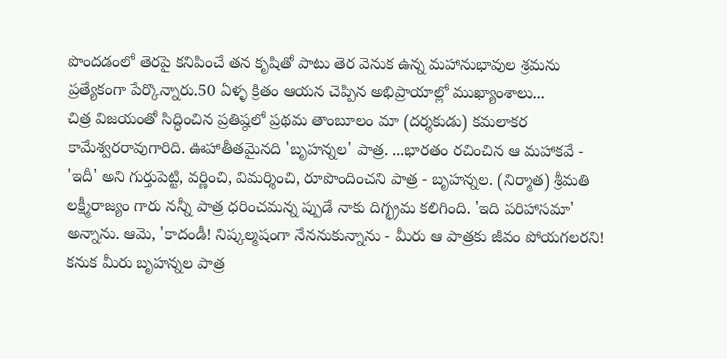పొందడంలో తెరపై కనిపించే తన కృషితో పాటు తెర వెనుక ఉన్న మహానుభావుల శ్రమను ప్రత్యేకంగా పేర్కొన్నారు.50 ఏళ్ళ క్రితం ఆయన చెప్పిన అభిప్రాయాల్లో ముఖ్యాంశాలు...
చిత్ర విజయంతో సిద్ధించిన ప్రతిష్ఠలో ప్రథమ తాంబూలం మా (దర్శకుడు) కమలాకర కామేశ్వరరావుగారిది. ఊహాతీతమైనది 'బృహన్నల' పాత్ర. ...భారతం రచించిన ఆ మహాకవే - 'ఇదీ' అని గుర్తుపెట్టి, వర్ణించి, విమర్శించి, రూపొందించని పాత్ర - బృహన్నల. (నిర్మాత) శ్రీమతి లక్ష్మీరాజ్యం గారు నన్నీ పాత్ర ధరించమన్న ప్పుడే నాకు దిగ్భ్రమ కలిగింది. 'ఇది పరిహాసమా' అన్నాను. ఆమె, 'కాదండీ! నిష్కల్మషంగా నేననుకున్నాను - మీరు ఆ పాత్రకు జీవం పోయగలరని! కనుక మీరు బృహన్నల పాత్ర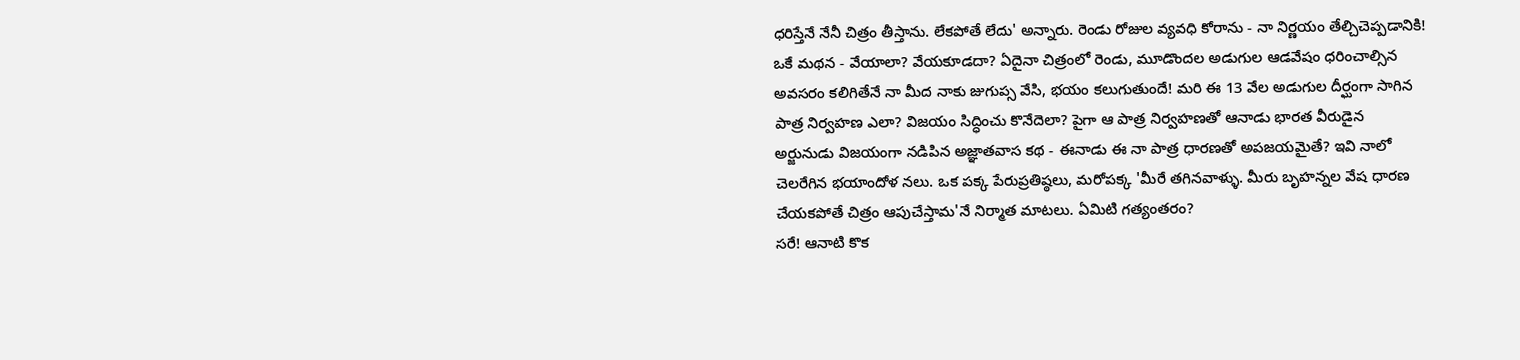ధరిస్తేనే నేనీ చిత్రం తీస్తాను. లేకపోతే లేదు' అన్నారు. రెండు రోజుల వ్యవధి కోరాను - నా నిర్ణయం తేల్చిచెప్పడానికి!
ఒకే మథన - వేయాలా? వేయకూడదా? ఏదైనా చిత్రంలో రెండు, మూడొందల అడుగుల ఆడవేషం ధరించాల్సిన అవసరం కలిగితేనే నా మీద నాకు జుగుప్స వేసి, భయం కలుగుతుందే! మరి ఈ 13 వేల అడుగుల దీర్ఘంగా సాగిన పాత్ర నిర్వహణ ఎలా? విజయం సిద్ధించు కొనేదెలా? పైగా ఆ పాత్ర నిర్వహణతో ఆనాడు భారత వీరుడైన అర్జునుడు విజయంగా నడిపిన అజ్ఞాతవాస కథ - ఈనాడు ఈ నా పాత్ర ధారణతో అపజయమైతే? ఇవి నాలో చెలరేగిన భయాందోళ నలు. ఒక పక్క పేరుప్రతిష్ఠలు, మరోపక్క 'మీరే తగినవాళ్ళు. మీరు బృహన్నల వేష ధారణ చేయకపోతే చిత్రం ఆపుచేస్తామ'నే నిర్మాత మాటలు. ఏమిటి గత్యంతరం?
సరే! ఆనాటి కొక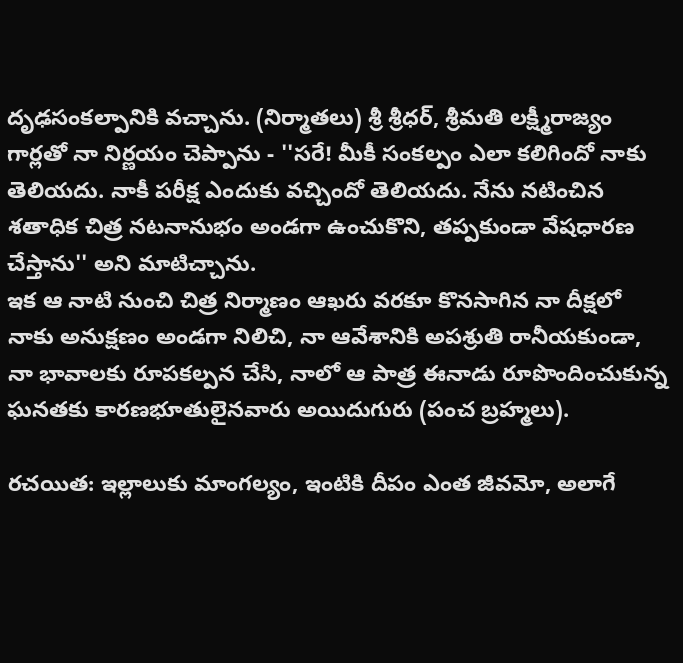దృఢసంకల్పానికి వచ్చాను. (నిర్మాతలు) శ్రీ శ్రీధర్‌, శ్రీమతి లక్ష్మీరాజ్యం గార్లతో నా నిర్ణయం చెప్పాను - ''సరే! మీకీ సంకల్పం ఎలా కలిగిందో నాకు తెలియదు. నాకీ పరీక్ష ఎందుకు వచ్చిందో తెలియదు. నేను నటించిన శతాధిక చిత్ర నటనానుభం అండగా ఉంచుకొని, తప్పకుండా వేషధారణ చేస్తాను'' అని మాటిచ్చాను.
ఇక ఆ నాటి నుంచి చిత్ర నిర్మాణం ఆఖరు వరకూ కొనసాగిన నా దీక్షలో నాకు అనుక్షణం అండగా నిలిచి, నా ఆవేశానికి అపశ్రుతి రానీయకుండా, నా భావాలకు రూపకల్పన చేసి, నాలో ఆ పాత్ర ఈనాడు రూపొందించుకున్న ఘనతకు కారణభూతులైనవారు అయిదుగురు (పంచ బ్రహ్మలు).

రచయిత: ఇల్లాలుకు మాంగల్యం, ఇంటికి దీపం ఎంత జీవమో, అలాగే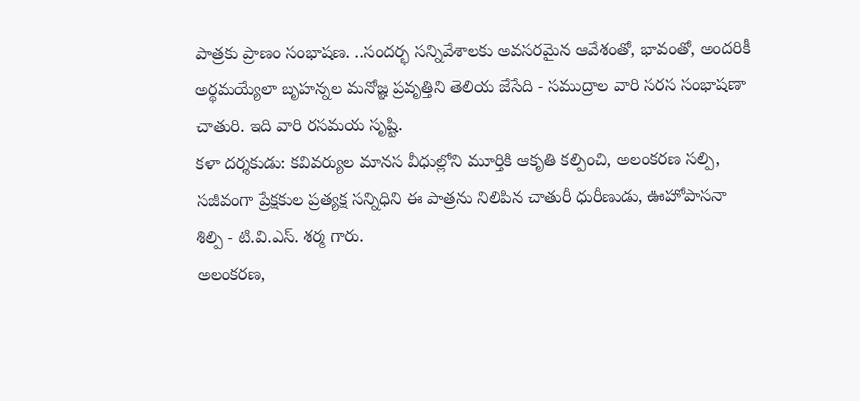పాత్రకు ప్రాణం సంభాషణ. ..సందర్భ సన్నివేశాలకు అవసరమైన ఆవేశంతో, భావంతో, అందరికీ అర్థమయ్యేలా బృహన్నల మనోజ్ఞ ప్రవృత్తిని తెలియ జేసేది - సముద్రాల వారి సరస సంభాషణా చాతురి. ఇది వారి రసమయ సృష్టి.
కళా దర్శకుడు: కవివర్యుల మానస వీధుల్లోని మూర్తికి ఆకృతి కల్పించి, అలంకరణ సల్పి, సజీవంగా ప్రేక్షకుల ప్రత్యక్ష సన్నిధిని ఈ పాత్రను నిలిపిన చాతురీ ధురీణుడు, ఊహోపాసనా శిల్పి - టి.వి.ఎస్‌. శర్మ గారు.
అలంకరణ,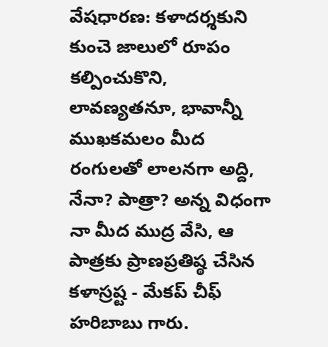వేషధారణ: కళాదర్శకుని కుంచె జాలులో రూపం కల్పించుకొని, లావణ్యతనూ, భావాన్నీ ముఖకమలం మీద రంగులతో లాలనగా అద్ది, నేనా? పాత్రా? అన్న విధంగా నా మీద ముద్ర వేసి, ఆ పాత్రకు ప్రాణప్రతిష్ఠ చేసిన కళాస్రష్ట - మేకప్‌ చీఫ్‌ హరిబాబు గారు.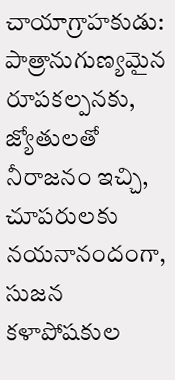చాయాగ్రాహకుడు: పాత్రానుగుణ్యమైన రూపకల్పనకు, జ్యోతులతో నీరాజనం ఇచ్చి, చూపరులకు నయనానందంగా, సుజన కళాపోషకుల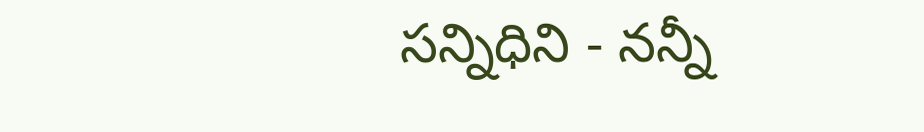సన్నిధిని - నన్నీ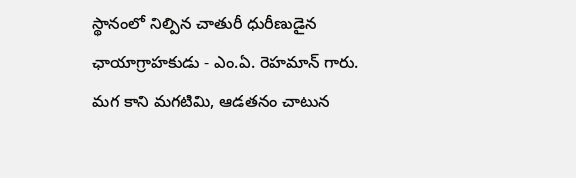స్థానంలో నిల్పిన చాతురీ ధురీణుడైన ఛాయాగ్రాహకుడు - ఎం.ఏ. రెహమాన్‌ గారు. మగ కాని మగటిమి, ఆడతనం చాటున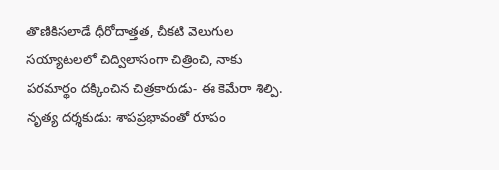తొణికిసలాడే ధీరోదాత్తత, చీకటి వెలుగుల సయ్యాటలలో చిద్విలాసంగా చిత్రించి, నాకు పరమార్థం దక్కించిన చిత్రకారుడు- ఈ కెమేరా శిల్పి.
నృత్య దర్శకుడు: శాపప్రభావంతో రూపం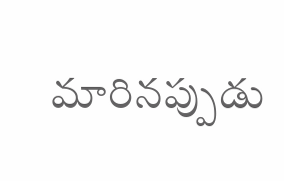మారినప్పుడు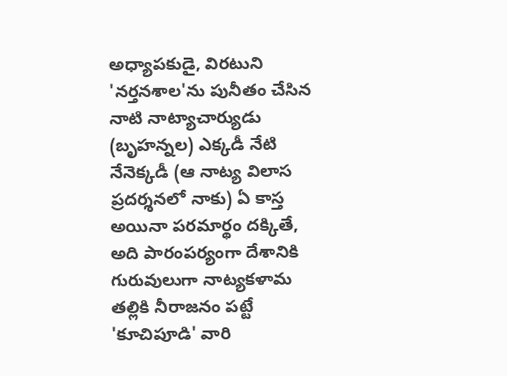అధ్యాపకుడై, విరటుని 'నర్తనశాల'ను పునీతం చేసిన నాటి నాట్యాచార్యుడు (బృహన్నల) ఎక్కడీ నేటి నేనెక్కడీ (ఆ నాట్య విలాస ప్రదర్శనలో నాకు) ఏ కాస్త అయినా పరమార్థం దక్కితే, అది పారంపర్యంగా దేశానికి గురువులుగా నాట్యకళామ తల్లికి నీరాజనం పట్టే 'కూచిపూడి' వారి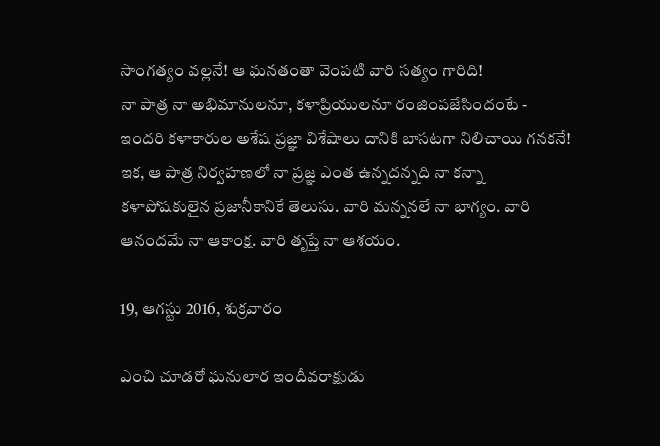సాంగత్యం వల్లనే! ఆ ఘనతంతా వెంపటి వారి సత్యం గారిది!
నా పాత్ర నా అభిమానులనూ, కళాప్రియులనూ రంజింపజేసిందంటే - ఇందరి కళాకారుల అశేష ప్రజ్ఞా విశేషాలు దానికి బాసటగా నిలిచాయి గనకనే!
ఇక, ఆ పాత్ర నిర్వహణలో నా ప్రజ్ఞ ఎంత ఉన్నదన్నది నా కన్నా కళాపోషకులైన ప్రజానీకానికే తెలుసు. వారి మన్ననలే నా భాగ్యం. వారి ఆనందమే నా ఆకాంక్ష. వారి తృప్తే నా ఆశయం.

19, ఆగస్టు 2016, శుక్రవారం

ఎంచి చూడరో ఘనులార ఇందీవరాక్షుడు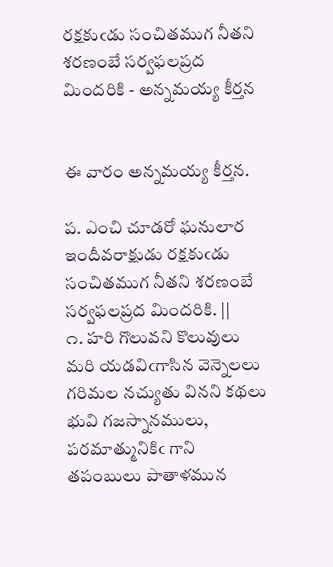రక్షకుఁడు సంచితముగ నీతని శరణంబే సర్వఫలప్రద మిందరికి - అన్నమయ్య కీర్తన


ఈ వారం అన్నమయ్య కీర్తన.

ప. ఎంచి చూడరో ఘనులార ఇందీవరాక్షుడు రక్షకుఁడు
సంచితముగ నీతని శరణంబే సర్వఫలప్రద మిందరికి. ||
౧. హరి గొలువని కొలువులు మరి యడవిఁగాసిన వెన్నెలలు
గరిమల నచ్యుతు వినని కథలు భువి గజస్నానములు,
పరమాత్మునికిఁ గాని తపంబులు పాతాళమున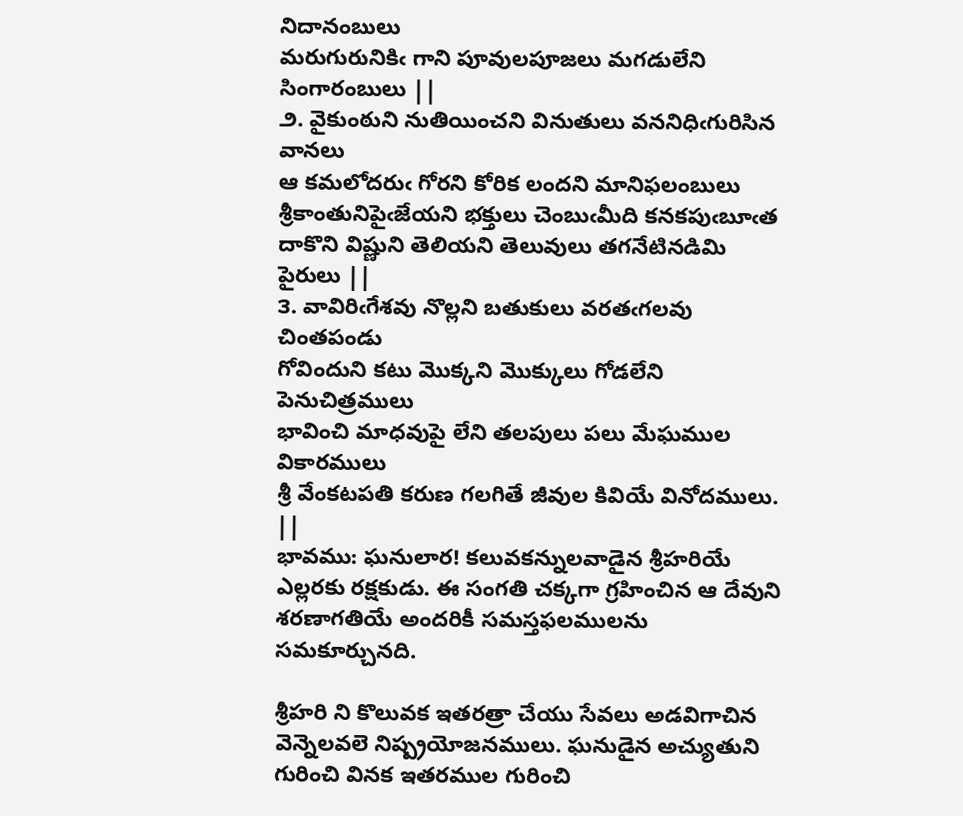నిదానంబులు
మరుగురునికిఁ గాని పూవులపూజలు మగడులేని సింగారంబులు ||
౨. వైకుంఠుని నుతియించని వినుతులు వననిధిఁగురిసిన వానలు
ఆ కమలోదరుఁ గోరని కోరిక లందని మానిఫలంబులు
శ్రీకాంతునిపైఁజేయని భక్తులు చెంబుఁమీది కనకపుఁబూఁత
దాకొని విష్ణుని తెలియని తెలువులు తగనేటినడిమి పైరులు ||
౩. వావిరిఁగేశవు నొల్లని బతుకులు వరతఁగలవు చింతపండు
గోవిందుని కటు మొక్కని మొక్కులు గోడలేని పెనుచిత్రములు
భావించి మాధవుపై లేని తలపులు పలు మేఘముల వికారములు
శ్రీ వేంకటపతి కరుణ గలగితే జీవుల కివియే వినోదములు. ||
భావము: ఘనులార! కలువకన్నులవాడైన శ్రీహరియే ఎల్లరకు రక్షకుడు. ఈ సంగతి చక్కగా గ్రహించిన ఆ దేవుని శరణాగతియే అందరికీ సమస్తఫలములను సమకూర్చునది.

శ్రీహరి ని కొలువక ఇతరత్రా చేయు సేవలు అడవిగాచిన వెన్నెలవలె నిష్ప్రయోజనములు. ఘనుడైన అచ్యుతుని గురించి వినక ఇతరముల గురించి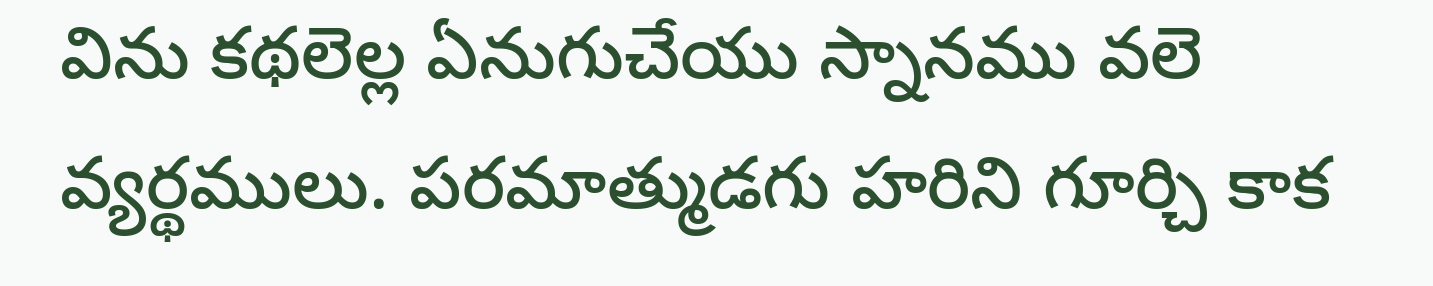విను కథలెల్ల ఏనుగుచేయు స్నానము వలె వ్యర్థములు. పరమాత్ముడగు హరిని గూర్చి కాక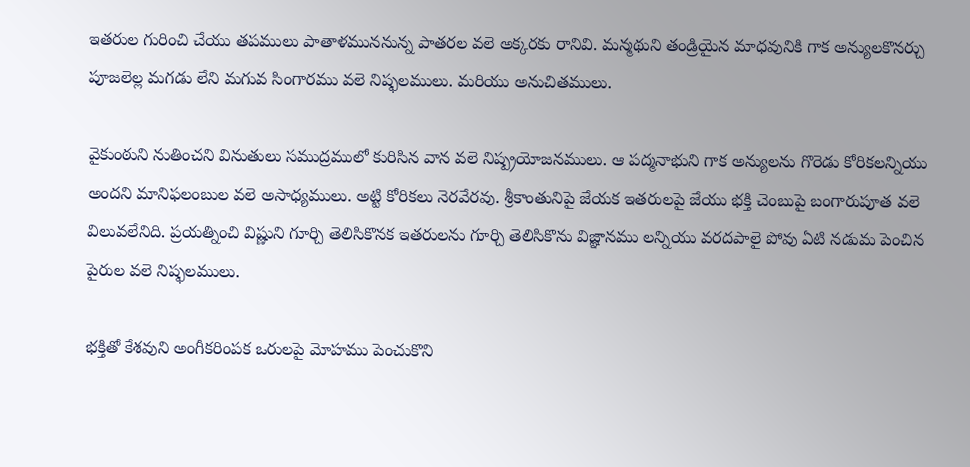ఇతరుల గురించి చేయు తపములు పాతాళముననున్న పాతరల వలె అక్కరకు రానివి. మన్మథుని తండ్రియైన మాధవునికి గాక అన్యులకొనర్చు పూజలెల్ల మగడు లేని మగువ సింగారము వలె నిష్ఫలములు. మరియు అనుచితములు.

వైకుంఠుని నుతించని వినుతులు సముద్రములో కురిసిన వాన వలె నిష్ప్రయోజనములు. ఆ పద్మనాభుని గాక అన్యులను గొరెడు కోరికలన్నియు అందని మానిఫలంబుల వలె అసాధ్యములు. అట్టి కోరికలు నెరవేరవు. శ్రీకాంతునిపై జేయక ఇతరులపై జేయు భక్తి చెంబుపై బంగారుపూత వలె విలువలేనిది. ప్రయత్నించి విష్ణుని గూర్చి తెలిసికొనక ఇతరులను గూర్చి తెలిసికొను విజ్ఞానము లన్నియు వరదపాలై పోవు ఏటి నడుమ పెంచిన పైరుల వలె నిష్ఫలములు.

భక్తితో కేశవుని అంగీకరింపక ఒరులపై మోహము పెంచుకొని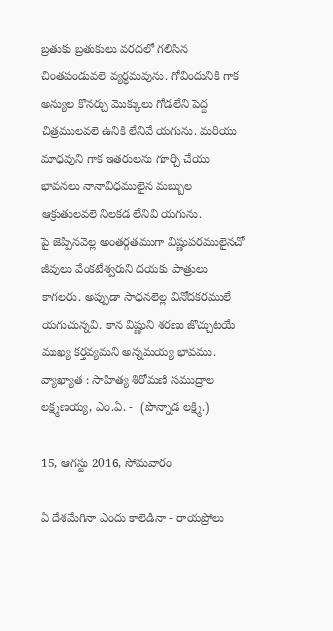బ్రతుకు బ్రతుకులు వరదలో గలిసిన చింతపండువలె వ్యర్ధమవును. గోవిందునికి గాక అన్యుల కొనర్చు మొక్కులు గోడలేని పెద్ద చిత్రములవలె ఉనికి లేనివే యగును. మరియు మాధవుని గాక ఇతరులను గూర్చి చేయు భావనలు నానావిధములైన మబ్బుల ఆక్రుతులవలె నిలకడ లేనివి యగును.
పై జెప్పినవెల్ల అంతర్గతముగా విష్ణుపరములైనచో జీవులు వేంకటేశ్వరుని దయకు పాత్రులు కాగలరు. అప్పుడా సాధనలెల్ల వినోదకరములే యగుచున్నవి. కాన విష్ణుని శరణు జొచ్చుటయే ముఖ్య కర్తవ్యమని అన్నమయ్య భావము.
వ్యాఖ్యాత : సాహిత్య శిరోమణి సముద్రాల లక్ష్మణయ్య, ఎం.ఏ. -  (పొన్నాడ లక్ష్మి.)

15, ఆగస్టు 2016, సోమవారం

ఏ దేశమేగినా ఎందు కాలెడినా - రాయప్రోలు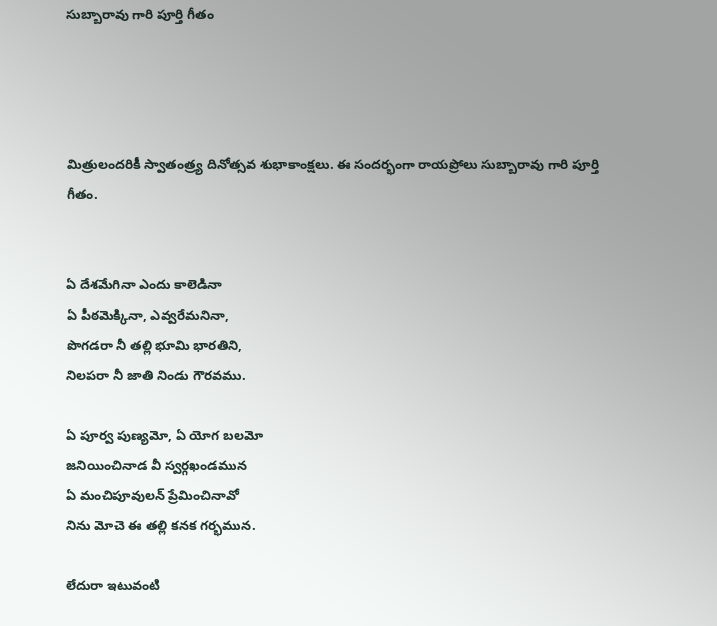సుబ్బారావు గారి పూర్తి గీతం




మిత్రులందరికీ స్వాతంత్ర్య దినోత్సవ శుభాకాంక్షలు. ఈ సందర్భంగా రాయప్రోలు సుబ్బారావు గారి పూర్తి గీతం.


ఏ దేశమేగినా ఎందు కాలెడినా
ఏ పీఠమెక్కినా, ఎవ్వరేమనినా,
పొగడరా నీ తల్లి భూమి భారతిని,
నిలపరా నీ జాతి నిండు గౌరవము.

ఏ పూర్వ పుణ్యమో, ఏ యోగ బలమో
జనియించినాడ వీ స్వర్గఖండమున
ఏ మంచిపూవులన్ ప్రేమించినావో
నిను మోచె ఈ తల్లి కనక గర్భమున.

లేదురా ఇటువంటి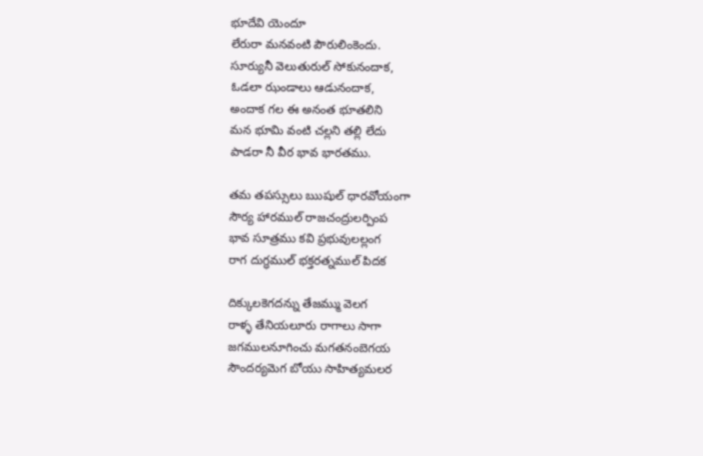భూదేవి యెందూ
లేరురా మనవంటి పౌరులింకెందు.
సూర్యునీ వెలుతురుల్ సోకునందాక,
ఓడలా ఝండాలు ఆడునందాక,
అందాక గల ఈ అనంత భూతలిని
మన భూమి వంటి చల్లని తల్లి లేదు
పాడరా నీ వీర భావ భారతము.

తమ తపస్సులు ఋషుల్ ధారవోయంగా
సౌర్య హారముల్ రాజచంద్రులర్పింప
భావ సూత్రము కవి ప్రభువులల్లంగ
రాగ దుగ్ధముల్ భక్తరత్నముల్ పిదక

దిక్కులకెగదన్ను తేజమ్ము వెలగ
రాళ్ళ తేనియలూరు రాగాలు సాగా
జగములనూగించు మగతనంబెగయ
సౌందర్యమెగ బోయు సాహిత్యమలర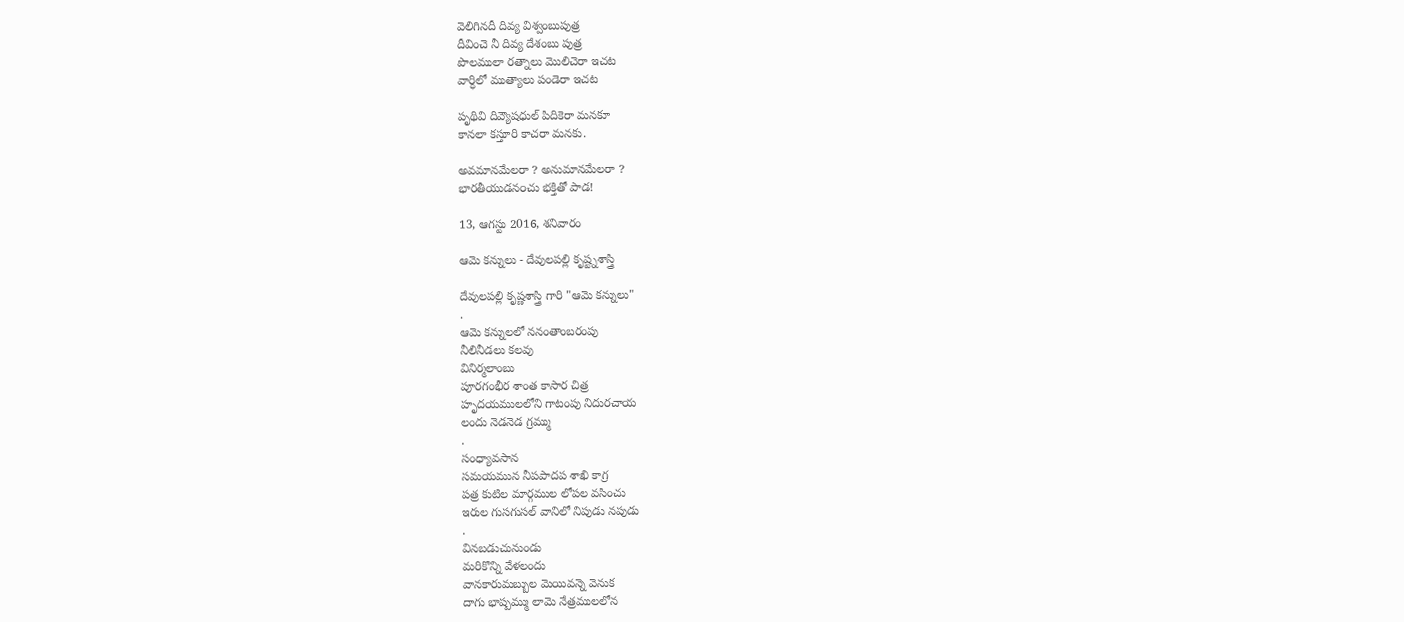వెలిగినదీ దివ్య విశ్వంబుపుత్ర
దీవించె నీ దివ్య దేశంబు పుత్ర
పొలములా రత్నాలు మొలిచెరా ఇచట
వార్ధిలో ముత్యాలు పండెరా ఇచట

పృథివి దివ్యౌషధుల్ పిదికెరా మనకూ
కానలా కస్తూరి కాచరా మనకు.

అవమానమేలరా ? అనుమానమేలరా ?
భారతీయుడన౦చు భక్తితో పాడ!

13, ఆగస్టు 2016, శనివారం

ఆమె కన్నులు - దేవులపల్లి కృష్ట్నశాస్త్రి

దేవులపల్లి కృష్ణశాస్త్రి గారి "ఆమె కన్నులు"
.
ఆమె కన్నులలో ననంతాంబరంపు
నీలినీడలు కలవు
వినిర్మలాంబు
పూరగంభీర శాంత కాసార చిత్ర
హృదయములలోని గాటంపు నిదురచాయ
లందు నెడనెడ గ్రమ్ము
.
సంధ్యావసాన
సమయమున నీపపాదప శాఖి కాగ్ర
పత్ర కుటిల మార్గముల లోపల వసించు
ఇరుల గుసగుసల్ వానిలో నిపుడు నపుడు
.
వినబడుచునుండు
మరికొన్ని వేళలందు
వానకారుమబ్బుల మెయివన్నె వెనుక
దాగు భాష్పమ్ము లామె నేత్రములలోన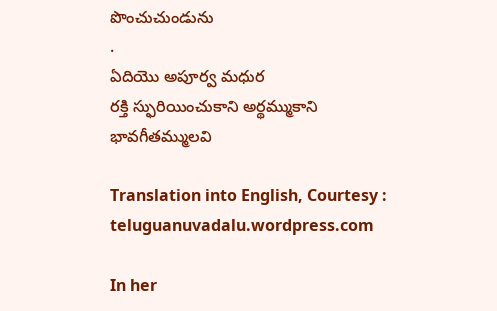పొంచుచుండును
.
ఏదియొ అపూర్వ మధుర
రక్తి స్ఫురియించుకాని అర్థమ్ముకాని
భావగీతమ్ములవి

Translation into English, Courtesy : teluguanuvadalu.wordpress.com

In her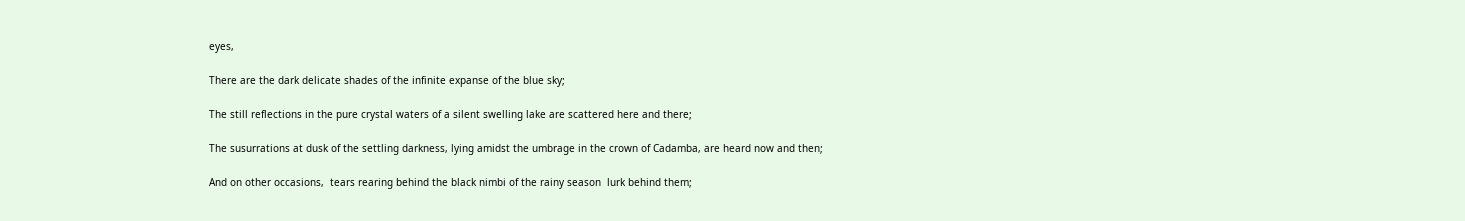eyes,

There are the dark delicate shades of the infinite expanse of the blue sky;

The still reflections in the pure crystal waters of a silent swelling lake are scattered here and there;

The susurrations at dusk of the settling darkness, lying amidst the umbrage in the crown of Cadamba, are heard now and then;

And on other occasions,  tears rearing behind the black nimbi of the rainy season  lurk behind them;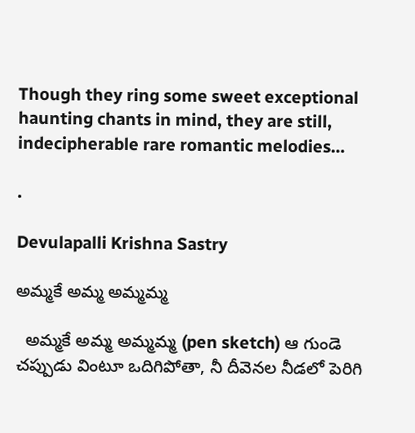Though they ring some sweet exceptional haunting chants in mind, they are still, indecipherable rare romantic melodies…

.

Devulapalli Krishna Sastry

అమ్మకే అమ్మ అమ్మమ్మ

  అమ్మకే అమ్మ అమ్మమ్మ (pen sketch) ఆ గుండె చప్పుడు వింటూ ఒదిగిపోతా, నీ దీవెనల నీడలో పెరిగి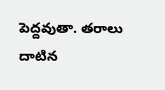పెద్దవుతా. తరాలు దాటిన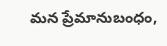మన ప్రేమానుబంధం,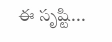ఈ సృష్టి...